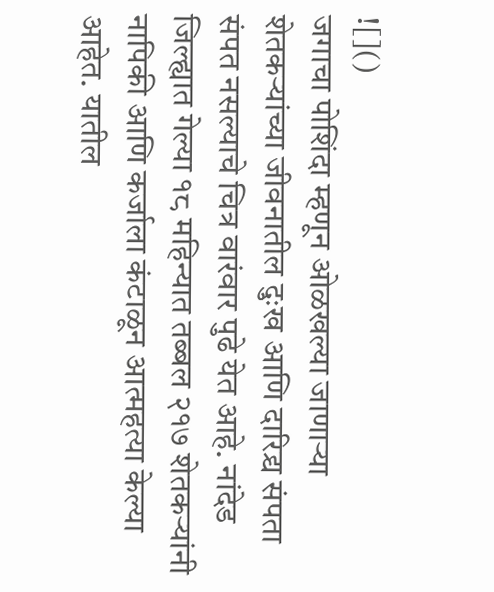![]()
जगाचा पोशिंदा म्हणून ओळखल्या जाणाऱ्या शेतकऱ्यांच्या जीवनातील दुःख आणि दारिद्र्य संपता संपत नसल्याचे चित्र वारंवार पुढे येत आहे. नांदेड जिल्ह्यात गेल्या १८ महिन्यात तब्बल २१७ शेतकऱ्यांनी नापिकी आणि कर्जाला कंटाळून आत्महत्या केल्या आहेत. यातील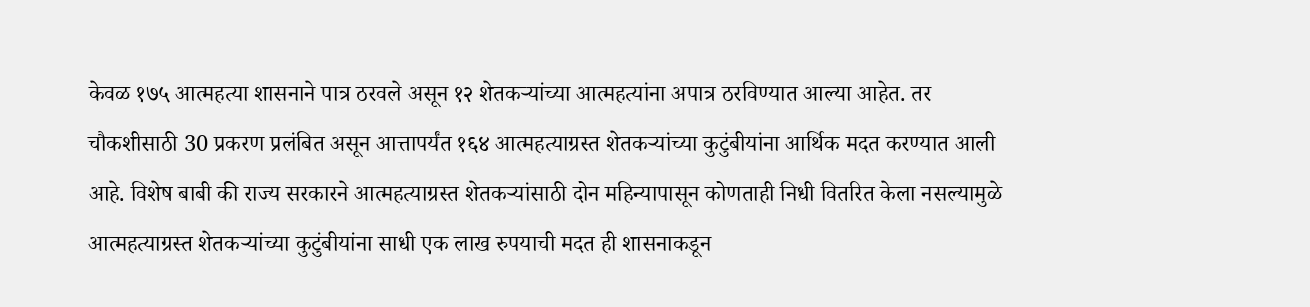केवळ १७५ आत्महत्या शासनाने पात्र ठरवले असून १२ शेतकऱ्यांच्या आत्महत्यांना अपात्र ठरविण्यात आल्या आहेत. तर चौकशीसाठी 30 प्रकरण प्रलंबित असून आत्तापर्यंत १६४ आत्महत्याग्रस्त शेतकऱ्यांच्या कुटुंबीयांना आर्थिक मदत करण्यात आली आहे. विशेष बाबी की राज्य सरकारने आत्महत्याग्रस्त शेतकऱ्यांसाठी दोन महिन्यापासून कोणताही निधी वितरित केला नसल्यामुळे आत्महत्याग्रस्त शेतकऱ्यांच्या कुटुंबीयांना साधी एक लाख रुपयाची मदत ही शासनाकडून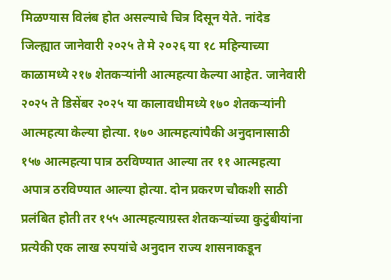मिळण्यास विलंब होत असल्याचे चित्र दिसून येते. नांदेड जिल्ह्यात जानेवारी २०२५ ते मे २०२६ या १८ महिन्याच्या काळामध्ये २१७ शेतकऱ्यांनी आत्महत्या केल्या आहेत. जानेवारी २०२५ ते डिसेंबर २०२५ या कालावधीमध्ये १७० शेतकऱ्यांनी आत्महत्या केल्या होत्या. १७० आत्महत्यांपैकी अनुदानासाठी १५७ आत्महत्या पात्र ठरविण्यात आल्या तर ११ आत्महत्या अपात्र ठरविण्यात आल्या होत्या. दोन प्रकरण चौकशी साठी प्रलंबित होती तर १५५ आत्महत्याग्रस्त शेतकऱ्यांच्या कुटुंबीयांना प्रत्येकी एक लाख रुपयांचे अनुदान राज्य शासनाकडून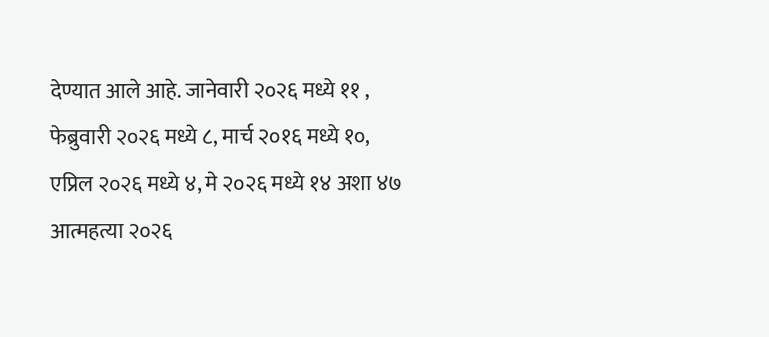देण्यात आले आहे. जानेवारी २०२६ मध्ये ११ , फेब्रुवारी २०२६ मध्ये ८, मार्च २०१६ मध्ये १०, एप्रिल २०२६ मध्ये ४, मे २०२६ मध्ये १४ अशा ४७ आत्महत्या २०२६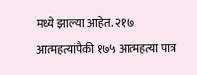मध्ये झाल्या आहेत. २१७ आत्महत्यांपैकी १७५ आत्महत्या पात्र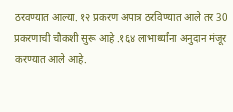ठरवण्यात आल्या. १२ प्रकरण अपात्र ठरविण्यात आले तर 30 प्रकरणाची चौकशी सुरू आहे .१६४ लाभार्थ्यांना अनुदान मंजूर करण्यात आले आहे.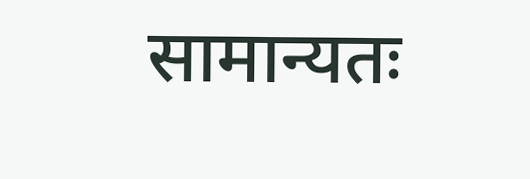सामान्यतः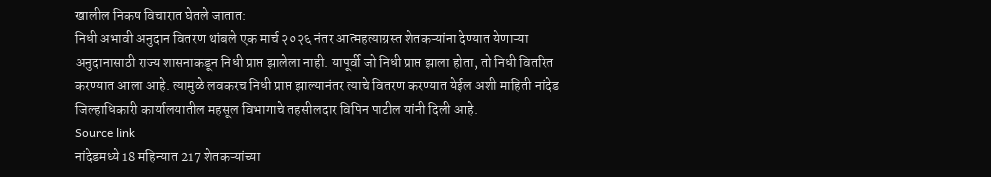खालील निकष विचारात घेतले जातात:
निधी अभावी अनुदान वितरण थांबले एक मार्च २०२६ नंतर आत्महत्याग्रस्त शेतकऱ्यांना देण्यात येणाऱ्या अनुदानासाठी राज्य शासनाकडून निधी प्राप्त झालेला नाही. यापूर्वी जो निधी प्राप्त झाला होता, तो निधी वितरित करण्यात आला आहे. त्यामुळे लवकरच निधी प्राप्त झाल्यानंतर त्याचे वितरण करण्यात येईल अशी माहिती नांदेड जिल्हाधिकारी कार्यालयातील महसूल विभागाचे तहसीलदार विपिन पाटील यांनी दिली आहे.
Source link
नांदेडमध्ये 18 महिन्यात 217 शेतकऱ्यांच्या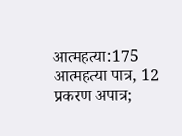आत्महत्या:175 आत्महत्या पात्र, 12 प्रकरण अपात्र;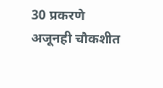30 प्रकरणे अजूनही चौकशीत